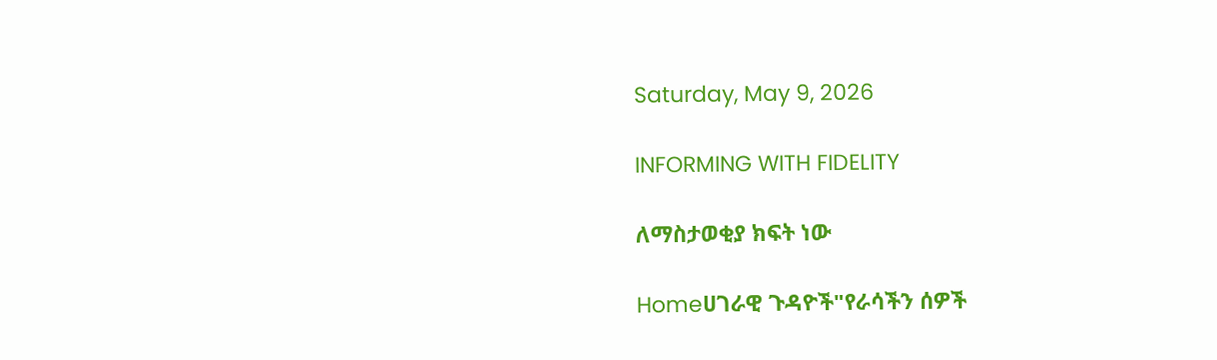Saturday, May 9, 2026

INFORMING WITH FIDELITY

ለማስታወቂያ ክፍት ነው

Homeሀገራዊ ጉዳዮች"የራሳችን ሰዎች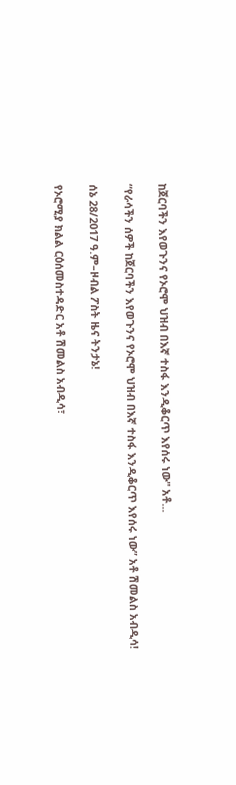ከጀርባችን እየወጉንና የኦሮሞ ህዝብ በእኛ ተስፋ እንዲቆርጥ እየሰሩ ነው" አቶ...

“የራሳችን ሰዎች ከጀርባችን እየወጉንና የኦሮሞ ህዝብ በእኛ ተስፋ እንዲቆርጥ እየሰሩ ነው” አቶ ሽመልስ አብዲሳ!

ሰኔ 28/2017 ዓ.ም–ዞብል ፖስት ዜና ትንታኔ!

የኦሮሚያ ክልል ርዕሰመስተዳድር አቶ ሽመልስ አብዲሳ፣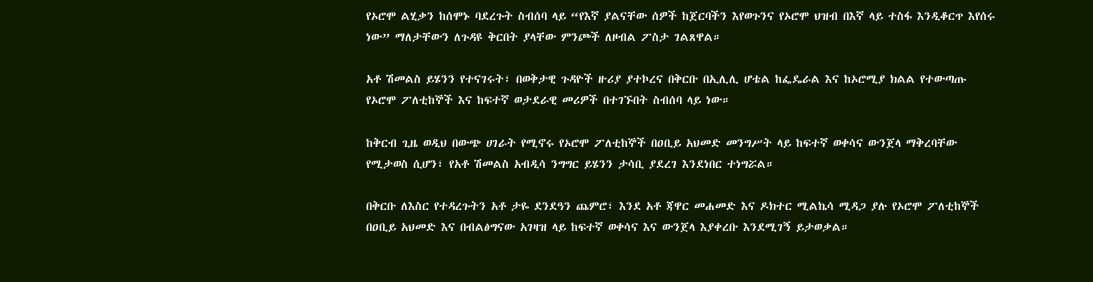የኦሮሞ ልሂቃን ከሰሞኑ ባደረጉት ስብሰባ ላይ “የእኛ ያልናቸው ሰዎች ከጀርባችን እየወጉንና የኦሮሞ ህዝብ በእኛ ላይ ተስፋ እንዲቆርጥ እየሰሩ ነው” ማለታቸውን ለጉዳዩ ቅርበት ያላቸው ምንጮች ለዞብል ፖስታ ገልጸዋል።

አቶ ሽመልስ ይሄንን የተናገሩት፣ በወቅታዊ ጉዳዮች ዙሪያ ያተኮረና በቅርቡ በኢሊሊ ሆቴል ከፌዴራል እና ከኦሮሚያ ክልል የተውጣጡ የኦሮሞ ፖለቲከኞች እና ከፍተኛ ወታደራዊ መሪዎች በተገኙበት ስብሰባ ላይ ነው።

ከቅርብ ጊዜ ወዲህ በውጭ ሀገራት የሚኖሩ የኦሮሞ ፖለቲከኞች በዐቢይ አህመድ መንግሥት ላይ ከፍተኛ ወቀሳና ውንጀላ ማቅረባቸው የሚታወስ ሲሆን፣ የአቶ ሽመልስ አብዲሳ ንግግር ይሄንን ታሳቢ ያደረገ እንደነበር ተነግሯል።

በቅርቡ ለእስር የተዳረጉትን አቶ ታዬ ደንደዓን ጨምሮ፣ እንደ አቶ ጃዋር መሐመድ እና ዶክተር ሚልኬሳ ሚዳጋ ያሉ የኦሮሞ ፖለቲከኞች በዐቢይ አህመድ እና በብልፅግናው አገዛዝ ላይ ከፍተኛ ወቀሳና እና ውንጀላ እያቀረቡ እንደሚገኝ ይታወቃል።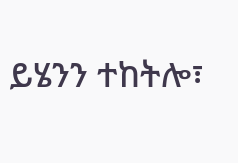ይሄንን ተከትሎ፣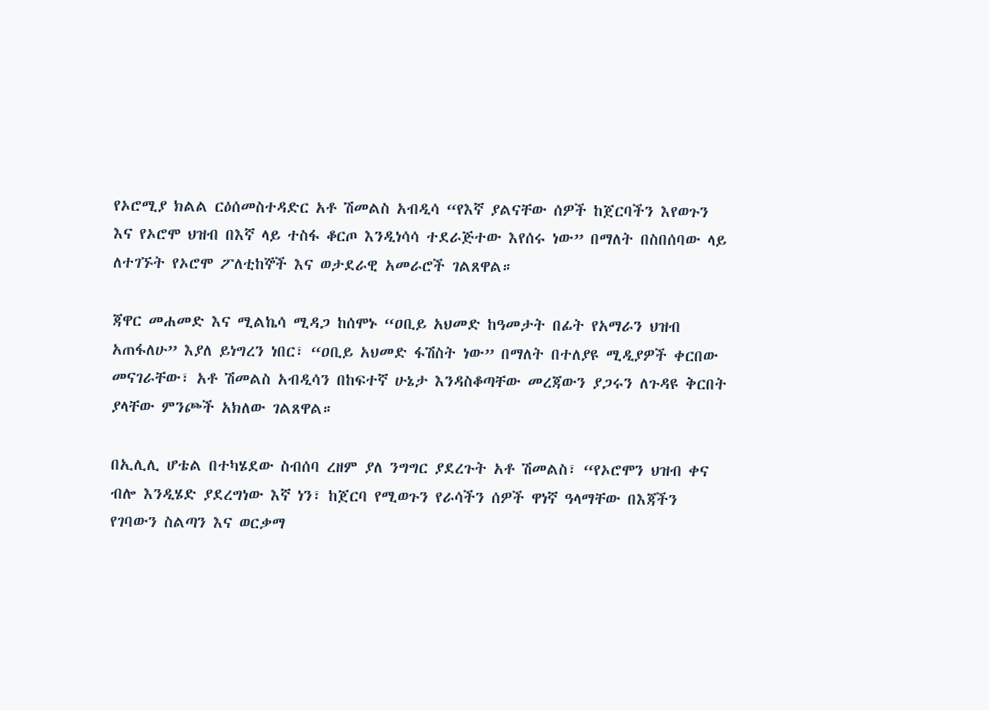የኦሮሚያ ክልል ርዕሰመስተዳድር አቶ ሽመልስ አብዲሳ “የእኛ ያልናቸው ሰዎች ከጀርባችን እየወጉን እና የኦሮሞ ህዝብ በእኛ ላይ ተስፋ ቆርጦ እንዲነሳሳ ተደራጅተው እየሰሩ ነው” በማለት በስበሰባው ላይ ለተገኙት የኦሮሞ ፖለቲከኞች እና ወታደራዊ አመራሮች ገልጸዋል።

ጃዋር መሐመድ እና ሚልኬሳ ሚዳጋ ከሰሞኑ “ዐቢይ አህመድ ከዓመታት በፊት የአማራን ህዝብ አጠፋለሁ” እያለ ይነግረን ነበር፣ “ዐቢይ አህመድ ፋሽስት ነው” በማለት በተለያዩ ሚዲያዎች ቀርበው መናገራቸው፣ አቶ ሽመልስ አብዲሳን በከፍተኛ ሁኔታ እንዳስቆጣቸው መረጃውን ያጋሩን ለጉዳዩ ቅርበት ያላቸው ምንጮች አክለው ገልጸዋል።

በኢሊሊ ሆቴል በተካሄደው ስብሰባ ረዘም ያለ ንግግር ያደረጉት አቶ ሽመልስ፣ “የኦሮሞን ህዝብ ቀና ብሎ እንዲሄድ ያደረግነው እኛ ነን፣ ከጀርባ የሚወጉን የራሳችን ሰዎች ዋነኛ ዓላማቸው በእጃችን የገባውን ስልጣን እና ወርቃማ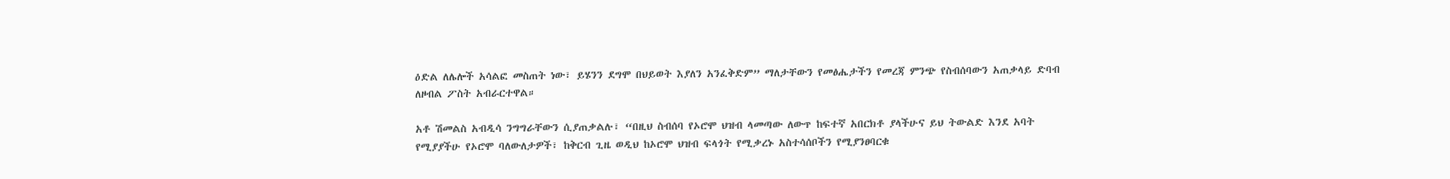ዕድል ለሌሎች አሳልፎ መስጠት ነው፣ ይሄንን ደግሞ በህይወት እያለን አንፈቅድም” ማለታቸውን የመፅሔታችን የመረጃ ምንጭ የስብሰባውን አጠቃላይ ድባብ ለዞብል ፖስት አብራርተዋል።

አቶ ሽመልስ አብዲሳ ንግግራቸውን ሲያጠቃልሉ፣ “በዚህ ስብሰባ የኦሮሞ ህዝብ ላመጣው ለውጥ ከፍተኛ አበርክቶ ያላችሁና ይህ ትውልድ እንደ አባት የሚያያችሁ የኦሮሞ ባለውለታዎች፣ ከቅርብ ጊዜ ወዲህ ከኦሮሞ ህዝብ ፍላጎት የሚቃረኑ አስተሳሰቦችን የሚያንፀባርቁ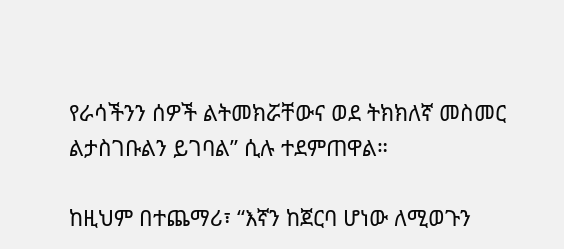የራሳችንን ሰዎች ልትመክሯቸውና ወደ ትክክለኛ መስመር ልታስገቡልን ይገባል” ሲሉ ተደምጠዋል።

ከዚህም በተጨማሪ፣ “እኛን ከጀርባ ሆነው ለሚወጉን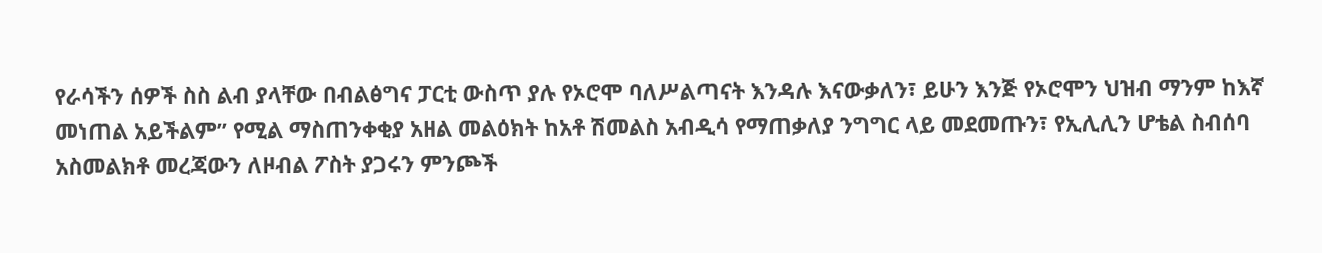የራሳችን ሰዎች ስስ ልብ ያላቸው በብልፅግና ፓርቲ ውስጥ ያሉ የኦሮሞ ባለሥልጣናት እንዳሉ እናውቃለን፣ ይሁን እንጅ የኦሮሞን ህዝብ ማንም ከእኛ መነጠል አይችልም” የሚል ማስጠንቀቂያ አዘል መልዕክት ከአቶ ሽመልስ አብዲሳ የማጠቃለያ ንግግር ላይ መደመጡን፣ የኢሊሊን ሆቴል ስብሰባ አስመልክቶ መረጃውን ለዞብል ፖስት ያጋሩን ምንጮች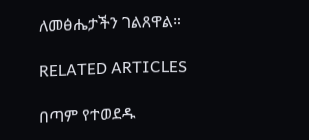ለመፅሔታችን ገልጸዋል።

RELATED ARTICLES

በጣም የተወደዱ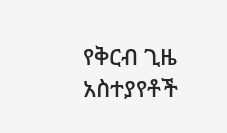የቅርብ ጊዜ አስተያየቶች